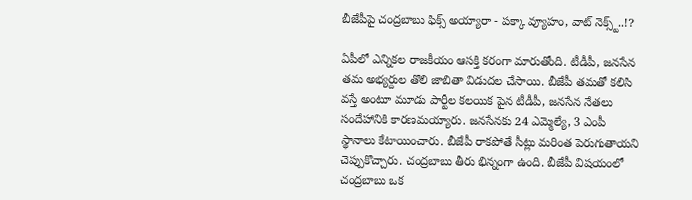బీజేపీపై చంద్రబాబు ఫిక్స్ అయ్యారా - పక్కా వ్యూహం, వాట్ నెక్స్ట్..!?

ఏపీలో ఎన్నికల రాజకీయం ఆసక్తి కరంగా మారుతోంది. టీడీపీ, జనసేన తమ అభ్యర్దుల తొలి జాబితా విడుదల చేసాయి. బీజేపీ తమతో కలిసి వస్తే అంటూ మూడు పార్టీల కలయిక పైన టీడీపీ, జనసేన నేతలు సందేహానికి కారణమయ్యారు. జనసేనకు 24 ఎమ్మెల్యే, 3 ఎంపీ స్థానాలు కేటాయించారు. బీజేపీ రాకపోతే సీట్లు మరింత పెరుగుతాయని చెప్పుకొచ్చారు. చంద్రబాబు తీరు భిన్నంగా ఉంది. బీజేపీ విషయంలో చంద్రబాబు ఒక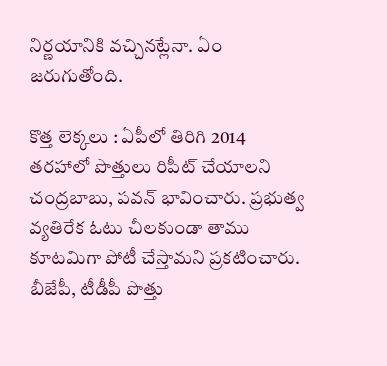నిర్ణయానికి వచ్చినట్లేనా. ఏం జరుగుతోంది.

కొత్త లెక్కలు : ఏపీలో తిరిగి 2014 తరహాలో పొత్తులు రిపీట్ చేయాలని చంద్రబాబు, పవన్ భావించారు. ప్రభుత్వ వ్యతిరేక ఓటు చీలకుండా తాము కూటమిగా పోటీ చేస్తామని ప్రకటించారు. బీజేపీ, టీడీపీ పొత్తు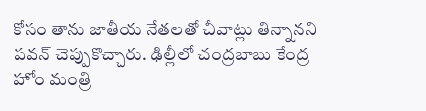కోసం తాను జాతీయ నేతలతో చీవాట్లు తిన్నానని పవన్ చెప్పుకొచ్చారు. ఢిల్లీలో చంద్రబాబు కేంద్ర హోం మంత్రి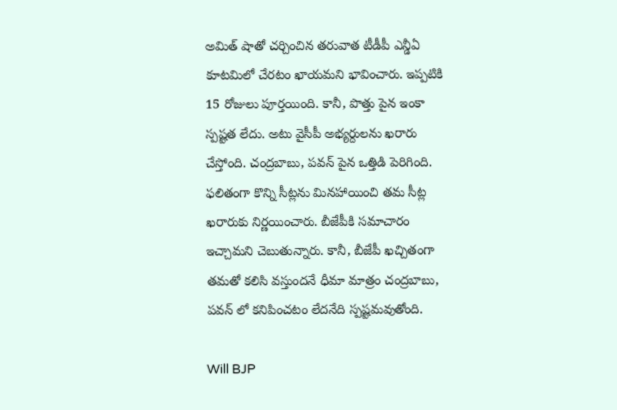అమిత్ షాతో చర్చించిన తరువాత టీడీపీ ఎన్డీఏ కూటమిలో చేరటం ఖాయమని భావించారు. ఇప్పటికి 15 రోజులు పూర్తయింది. కానీ, పొత్తు పైన ఇంకా స్పష్టత లేదు. అటు వైసీపీ అభ్యర్దులను ఖరారు చేస్తోంది. చంద్రబాబు, పవన్ పైన ఒత్తిడి పెరిగింది. ఫలితంగా కొన్ని సీట్లను మినహాయించి తమ సీట్ల ఖరారుకు నిర్ణయించారు. బీజేపీకి సమాచారం ఇచ్చామని చెబుతున్నారు. కానీ, బీజేపీ ఖచ్చితంగా తమతో కలిసి వస్తుందనే ధీమా మాత్రం చంద్రబాబు, పవన్ లో కనిపించటం లేదనేది స్పష్టమవుతోంది.

Will BJP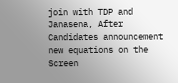join with TDP and Janasena, After Candidates announcement new equations on the Screen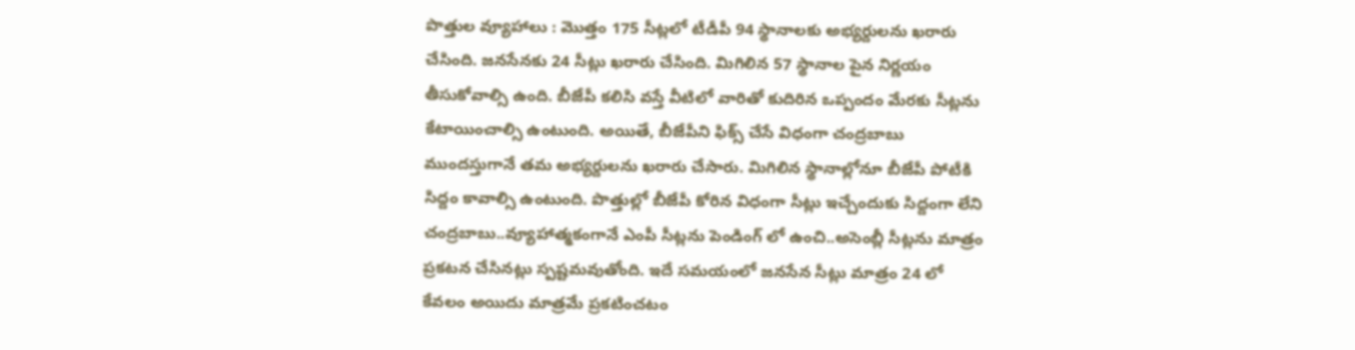పొత్తుల వ్యూహాలు : మొత్తం 175 సీట్లలో టీడీపీ 94 స్థానాలకు అభ్యర్దులను ఖరారు చేసింది. జనసేనకు 24 సీట్లు ఖరారు చేసింది. మిగిలిన 57 స్థానాల పైన నిర్ణయం తీసుకోవాల్సి ఉంది. బీజేపీ కలిసి వస్తే వీటిలో వారితో కుదిరిన ఒప్పందం మేరకు సీట్లను కేటాయించాల్సి ఉంటుంది. అయితే, బీజేపీని ఫిక్స్ చేసే విధంగా చంద్రబాబు ముందస్తుగానే తమ అభ్యర్దులను ఖరారు చేసారు. మిగిలిన స్థానాల్లోనూ బీజేపీ పోటీకి సిద్దం కావాల్సి ఉంటుంది. పొత్తుల్లో బీజేపీ కోరిన విధంగా సీట్లు ఇచ్చేందుకు సిద్దంగా లేని చంద్రబాబు..వ్యూహాత్మకంగానే ఎంపీ సీట్లను పెండింగ్ లో ఉంచి..అసెంబ్లీ సీట్లను మాత్రం ప్రకటన చేసినట్లు స్పష్టమవుతోంది. ఇదే సమయంలో జనసేన సీట్లు మాత్రం 24 లో కేవలం అయిదు మాత్రమే ప్రకటించటం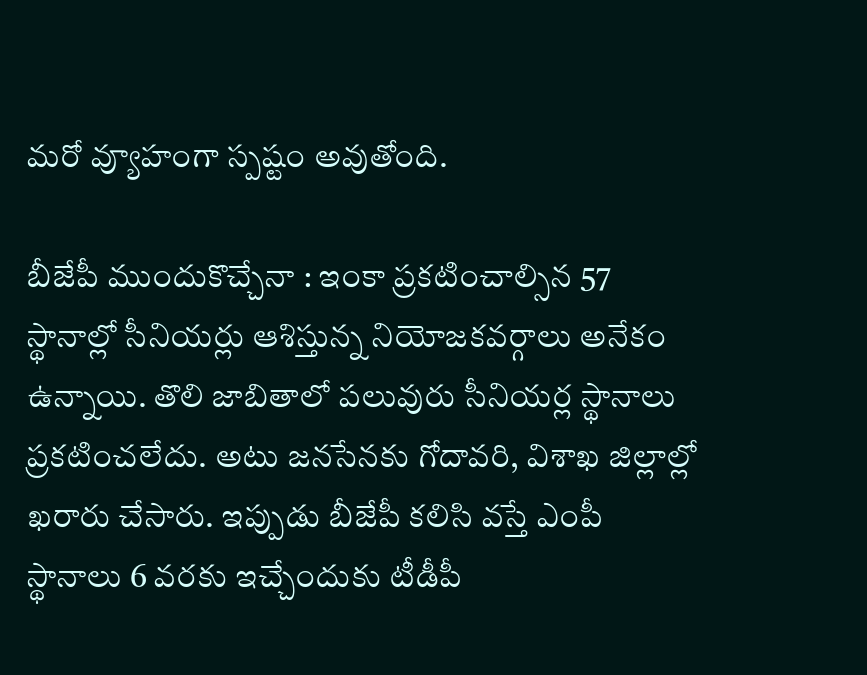మరో వ్యూహంగా స్పష్టం అవుతోంది.

బీజేపీ ముందుకొచ్చేనా : ఇంకా ప్రకటించాల్సిన 57 స్థానాల్లో సీనియర్లు ఆశిస్తున్న నియోజకవర్గాలు అనేకం ఉన్నాయి. తొలి జాబితాలో పలువురు సీనియర్ల స్థానాలు ప్రకటించలేదు. అటు జనసేనకు గోదావరి, విశాఖ జిల్లాల్లో ఖరారు చేసారు. ఇప్పుడు బీజేపీ కలిసి వస్తే ఎంపీ స్థానాలు 6 వరకు ఇచ్చేందుకు టీడీపీ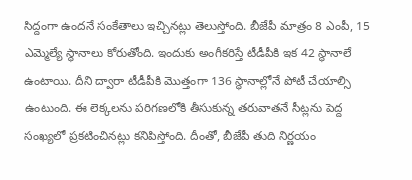సిద్దంగా ఉందనే సంకేతాలు ఇచ్చినట్లు తెలుస్తోంది. బీజేపీ మాత్రం 8 ఎంపీ, 15 ఎమ్మెల్యే స్థానాలు కోరుతోంది. ఇందుకు అంగీకరిస్తే టీడీపీకి ఇక 42 స్థానాలే ఉంటాయి. దీని ద్వారా టీడీపీకి మొత్తంగా 136 స్థానాల్లోనే పోటీ చేయాల్సి ఉంటుంది. ఈ లెక్కలను పరిగణలోకి తీసుకున్న తరువాతనే సీట్లను పెద్ద సంఖ్యలో ప్రకటించినట్లు కనిపిస్తోంది. దీంతో, బీజేపీ తుది నిర్ణయం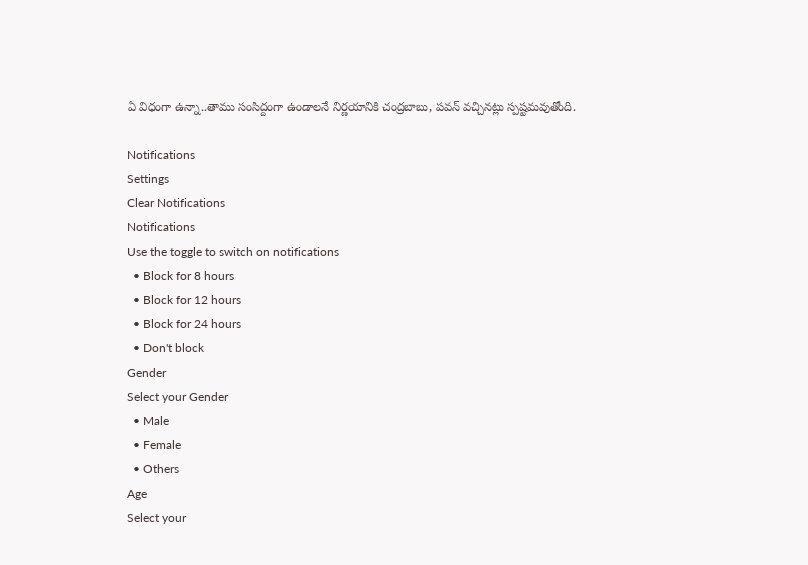ఏ విధంగా ఉన్నా..తాము సంసిద్దంగా ఉండాలనే నిర్ణయానికి చంద్రబాబు, పవన్ వచ్చినట్లు స్పష్టమవుతోంది.

Notifications
Settings
Clear Notifications
Notifications
Use the toggle to switch on notifications
  • Block for 8 hours
  • Block for 12 hours
  • Block for 24 hours
  • Don't block
Gender
Select your Gender
  • Male
  • Female
  • Others
Age
Select your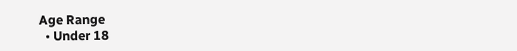Age Range
  • Under 18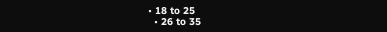• 18 to 25
  • 26 to 35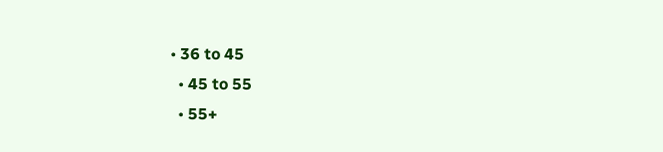• 36 to 45
  • 45 to 55
  • 55+